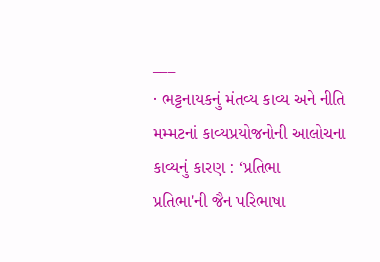___
· ભટ્ટનાયકનું મંતવ્ય કાવ્ય અને નીતિ
મમ્મટનાં કાવ્યપ્રયોજનોની આલોચના
કાવ્યનું કારણ : ‘પ્રતિભા
પ્રતિભા'ની જૈન પરિભાષા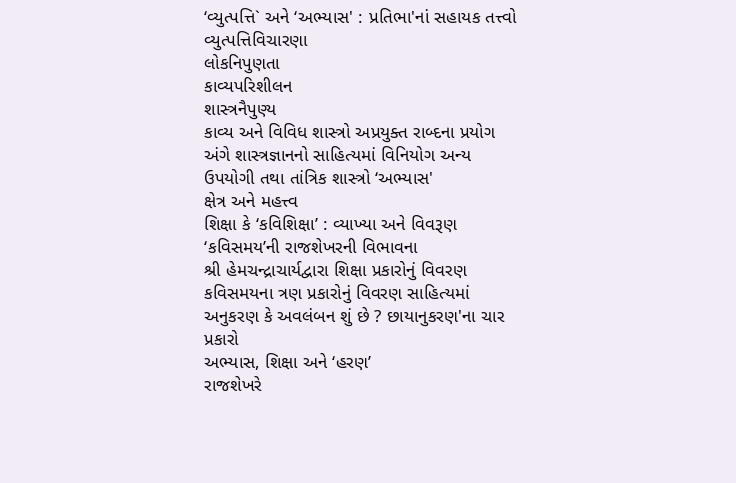‘વ્યુત્પત્તિ` અને ‘અભ્યાસ' : પ્રતિભા'નાં સહાયક તત્ત્વો
વ્યુત્પત્તિવિચારણા
લોકનિપુણતા
કાવ્યપરિશીલન
શાસ્ત્રનૈપુણ્ય
કાવ્ય અને વિવિધ શાસ્ત્રો અપ્રયુક્ત રાબ્દના પ્રયોગ અંગે શાસ્ત્રજ્ઞાનનો સાહિત્યમાં વિનિયોગ અન્ય ઉપયોગી તથા તાંત્રિક શાસ્ત્રો ‘અભ્યાસ'
ક્ષેત્ર અને મહત્ત્વ
શિક્ષા કે ‘કવિશિક્ષા’ : વ્યાખ્યા અને વિવરૂણ
‘કવિસમય’ની રાજશેખરની વિભાવના
શ્રી હેમચન્દ્રાચાર્યદ્વારા શિક્ષા પ્રકારોનું વિવરણ
કવિસમયના ત્રણ પ્રકારોનું વિવરણ સાહિત્યમાં અનુકરણ કે અવલંબન શું છે ? છાયાનુકરણ'ના ચાર પ્રકારો
અભ્યાસ, શિક્ષા અને ‘હરણ’
રાજશેખરે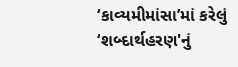‘કાવ્યમીમાંસા’માં કરેલું ‘શબ્દાર્થહરણ'નું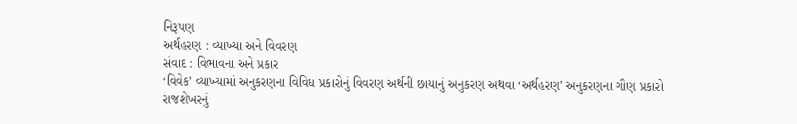નિરૂપણ
અર્થહરણ : વ્યાખ્યા અને વિવરણ
સંવાદ : વિભાવના અને પ્રકાર
‘વિવેક’ વ્યાખ્યામાં અનુકરણના વિવિધ પ્રકારોનું વિવરણ અર્થની છાયાનું અનુકરણ અથવા ‘અર્થહરણ’ અનુકરણના ગૌણ પ્રકારો
રાજશેખરનું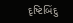દૃષ્ટિબિંદુ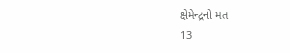ક્ષેમેન્દ્રનો મત
13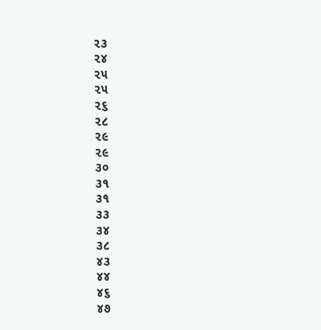૨૩
૨૪
૨૫
૨૫
૨૬
૨૮
૨૯
૨૯
૩૦
૩૧
૩૧
૩૩
૩૪
૩૮
૪૩
૪૪
૪૬
૪૭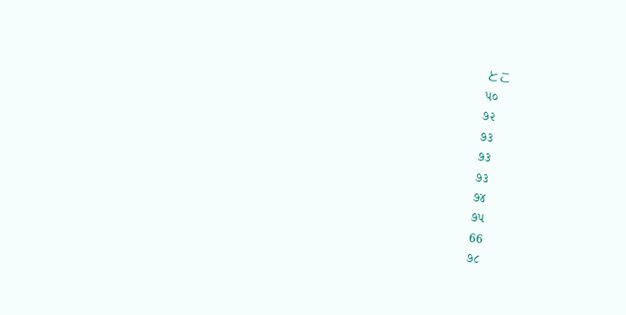とこ
૫૦
૭૨
૭૩
૭૩
૭૩
૭૪
૭૫
66
૭૮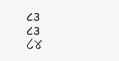૮૩
૮૩
८४